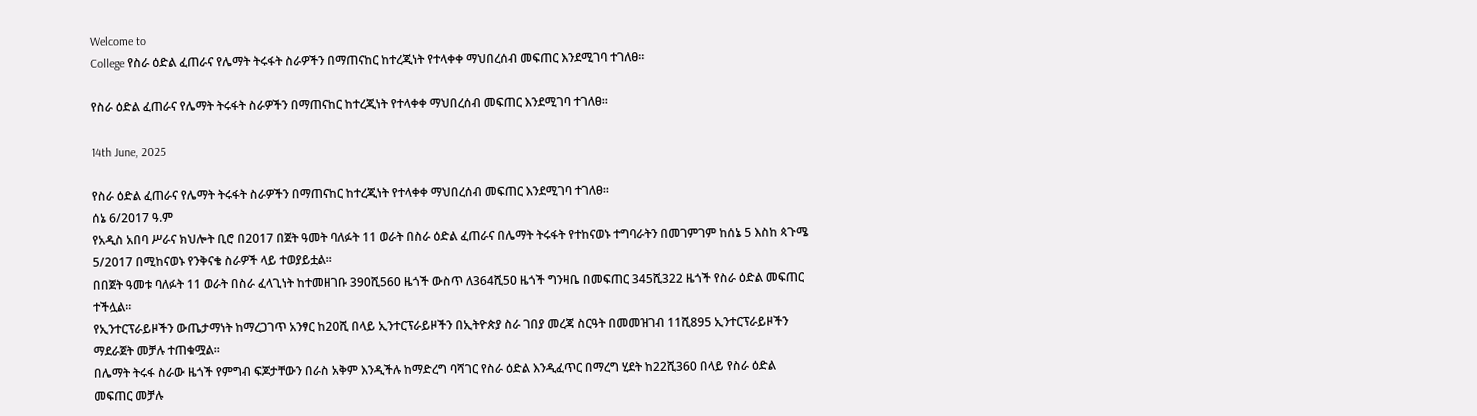Welcome to
College የስራ ዕድል ፈጠራና የሌማት ትሩፋት ስራዎችን በማጠናከር ከተረጂነት የተላቀቀ ማህበረሰብ መፍጠር እንደሚገባ ተገለፀ።

የስራ ዕድል ፈጠራና የሌማት ትሩፋት ስራዎችን በማጠናከር ከተረጂነት የተላቀቀ ማህበረሰብ መፍጠር እንደሚገባ ተገለፀ።

14th June, 2025

የስራ ዕድል ፈጠራና የሌማት ትሩፋት ስራዎችን በማጠናከር ከተረጂነት የተላቀቀ ማህበረሰብ መፍጠር እንደሚገባ ተገለፀ።
ሰኔ 6/2017 ዓ.ም
የአዲስ አበባ ሥራና ክህሎት ቢሮ በ2017 በጀት ዓመት ባለፉት 11 ወራት በስራ ዕድል ፈጠራና በሌማት ትሩፋት የተከናወኑ ተግባራትን በመገምገም ከሰኔ 5 እስከ ጳጉሜ 5/2017 በሚከናወኑ የንቅናቄ ስራዎች ላይ ተወያይቷል።
በበጀት ዓመቱ ባለፉት 11 ወራት በስራ ፈላጊነት ከተመዘገቡ 390ሺ560 ዜጎች ውስጥ ለ364ሺ5ዐ ዜጎች ግንዛቤ በመፍጠር 345ሺ322 ዜጎች የስራ ዕድል መፍጠር ተችሏል።
የኢንተርፕራይዞችን ውጤታማነት ከማረጋገጥ አንፃር ከ20ሺ በላይ ኢንተርፕራይዞችን በኢትዮጵያ ስራ ገበያ መረጃ ስርዓት በመመዝገብ 11ሺ895 ኢንተርፕራይዞችን ማደራጀት መቻሉ ተጠቁሟል።
በሌማት ትሩፋ ስራው ዜጎች የምግብ ፍጆታቸውን በራስ አቅም እንዲችሉ ከማድረግ ባሻገር የስራ ዕድል እንዲፈጥር በማረግ ሂደት ከ22ሺ360 በላይ የስራ ዕድል መፍጠር መቻሉ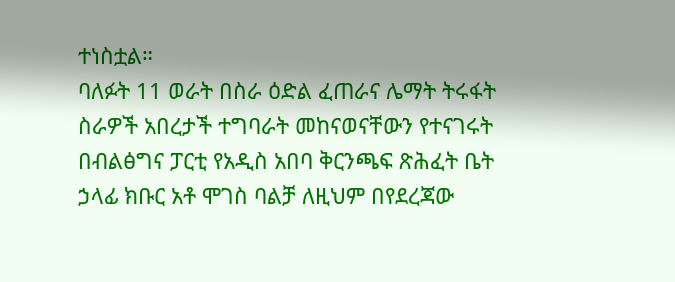ተነስቷል።
ባለፉት 11 ወራት በስራ ዕድል ፈጠራና ሌማት ትሩፋት ስራዎች አበረታች ተግባራት መከናወናቸውን የተናገሩት በብልፅግና ፓርቲ የአዲስ አበባ ቅርንጫፍ ጽሕፈት ቤት ኃላፊ ክቡር አቶ ሞገስ ባልቻ ለዚህም በየደረጃው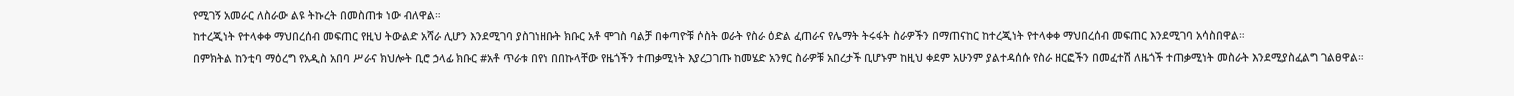የሚገኝ አመራር ለስራው ልዩ ትኩረት በመስጠቱ ነው ብለዋል።
ከተረጂነት የተላቀቀ ማህበረሰብ መፍጠር የዚህ ትውልድ አሻራ ሊሆን እንደሚገባ ያስገነዘቡት ክቡር አቶ ሞገስ ባልቻ በቀጣዮቹ ሶስት ወራት የስራ ዕድል ፈጠራና የሌማት ትሩፋት ስራዎችን በማጠናከር ከተረጂነት የተላቀቀ ማህበረሰብ መፍጠር እንደሚገባ አሳስበዋል።
በምክትል ከንቲባ ማዕረግ የአዲስ አበባ ሥራና ክህሎት ቢሮ ኃላፊ ክቡር #አቶ ጥራቱ በየነ በበኩላቸው የዜጎችን ተጠቃሚነት እያረጋገጡ ከመሄድ አንፃር ስራዎቹ አበረታች ቢሆኑም ከዚህ ቀደም አሁንም ያልተዳሰሱ የስራ ዘርፎችን በመፈተሽ ለዜጎች ተጠቃሚነት መስራት እንደሚያስፈልግ ገልፀዋል።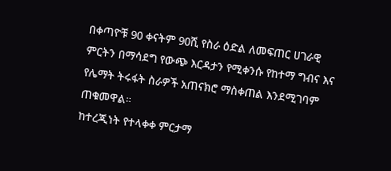በቀጣዮቹ 90 ቀናትም 90ሺ የስራ ዕድል ለመፍጠር ሀገራዊ ምርትን በማሳደግ የውጭ እርዳታን የሚቀንሱ የከተማ ግብና እና የሌማት ትሩፋት ስራዎች አጠናክሮ ማስቀጠል እንደሚገባም ጠቁመዋል።
ከተረጂነት የተላቀቀ ምርታማ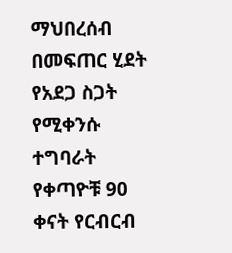ማህበረሰብ በመፍጠር ሂደት የአደጋ ስጋት የሚቀንሱ ተግባራት የቀጣዮቹ 90 ቀናት የርብርብ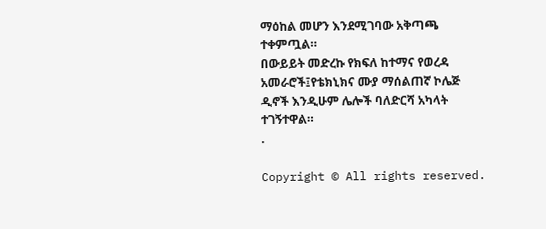ማዕከል መሆን እንደሚገባው አቅጣጫ ተቀምጧል።
በውይይት መድረኩ የክፍለ ከተማና የወረዳ አመራሮች፤የቴክኒክና ሙያ ማሰልጠኛ ኮሌጅ ዲኖች እንዲሁም ሌሎች ባለድርሻ አካላት ተገኝተዋል።
.

Copyright © All rights reserved.